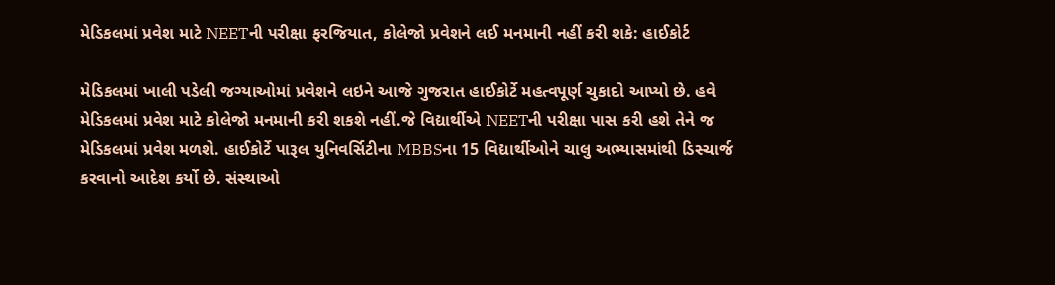મેડિકલમાં પ્રવેશ માટે NEETની પરીક્ષા ફરજિયાત, કોલેજો પ્રવેશને લઈ મનમાની નહીં કરી શકે: હાઈકોર્ટ

મેડિકલમાં ખાલી પડેલી જગ્યાઓમાં પ્રવેશને લઇને આજે ગુજરાત હાઈકોર્ટે મહત્વપૂર્ણ ચુકાદો આપ્યો છે. હવે મેડિકલમાં પ્રવેશ માટે કોલેજો મનમાની કરી શકશે નહીં.જે વિદ્યાર્થીએ NEETની પરીક્ષા પાસ કરી હશે તેને જ મેડિકલમાં પ્રવેશ મળશે. હાઈકોર્ટે પારૂલ યુનિવર્સિટીના MBBSના 15 વિદ્યાર્થીઓને ચાલુ અભ્યાસમાંથી ડિસ્ચાર્જ કરવાનો આદેશ કર્યો છે. સંસ્થાઓ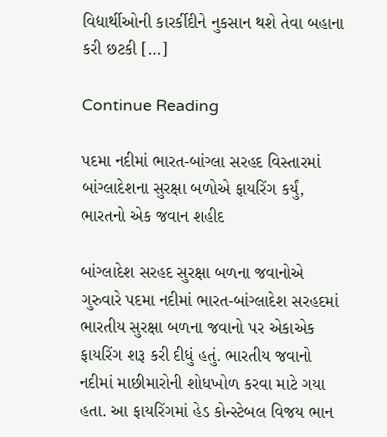વિદ્યાર્થીઓની કારર્કીદીને નુકસાન થશે તેવા બહાના કરી છટકી […]

Continue Reading

પદમા નદીમાં ભારત-બાંગ્લા સરહદ વિસ્તારમાં બાંગ્લાદેશના સુરક્ષા બળોએ ફાયરિંગ કર્યું, ભારતનો એક જવાન શહીદ

બાંગ્લાદેશ સરહદ સુરક્ષા બળના જવાનોએ ગુરુવારે પદમા નદીમાં ભારત-બાંગ્લાદેશ સરહદમાં ભારતીય સુરક્ષા બળના જવાનો પર એકાએક ફાયરિંગ શરૂ કરી દીધું હતું. ભારતીય જવાનો નદીમાં માછીમારોની શોધખોળ કરવા માટે ગયા હતા. આ ફાયરિંગમાં હેડ કોન્સ્ટેબલ વિજય ભાન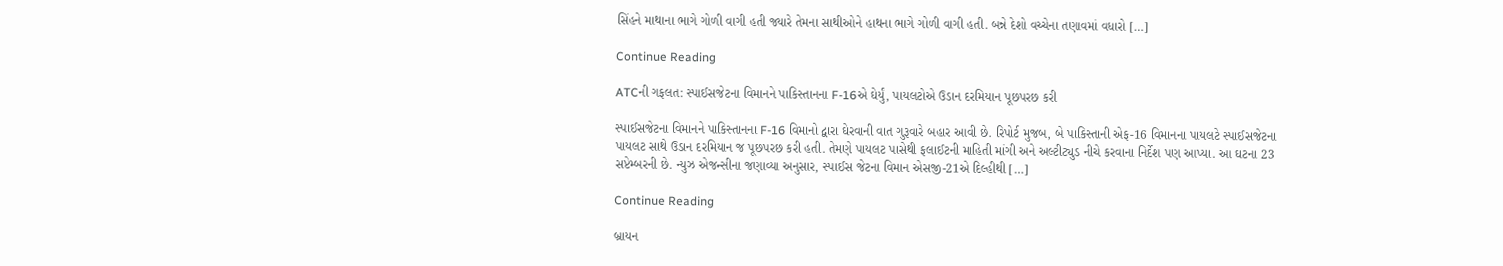સિંહને માથાના ભાગે ગોળી વાગી હતી જ્યારે તેમના સાથીઓને હાથના ભાગે ગોળી વાગી હતી. બન્ને દેશો વચ્ચેના તણાવમાં વધારો […]

Continue Reading

ATCની ગફલત: સ્પાઈસજેટના વિમાનને પાકિસ્તાનના F-16એ ઘેર્યું, પાયલટોએ ઉડાન દરમિયાન પૂછપરછ કરી

સ્પાઈસજેટના વિમાનને પાકિસ્તાનના F-16 વિમાનો દ્વારા ઘેરવાની વાત ગુરૂવારે બહાર આવી છે. રિપોર્ટ મુજબ, બે પાકિસ્તાની એફ-16 વિમાનના પાયલટે સ્પાઈસજેટના પાયલટ સાથે ઉડાન દરમિયાન જ પૂછપરછ કરી હતી. તેમણે પાયલટ પાસેથી ફલાઈટની માહિતી માંગી અને અલ્ટીટ્યુડ નીચે કરવાના નિર્દેશ પણ આપ્યા. આ ઘટના 23 સપ્ટેમ્બરની છે. ન્યુઝ એજન્સીના જણાવ્યા અનુસાર, સ્પાઈસ જેટના વિમાન એસજી-21એ દિલ્હીથી […]

Continue Reading

બ્રાયન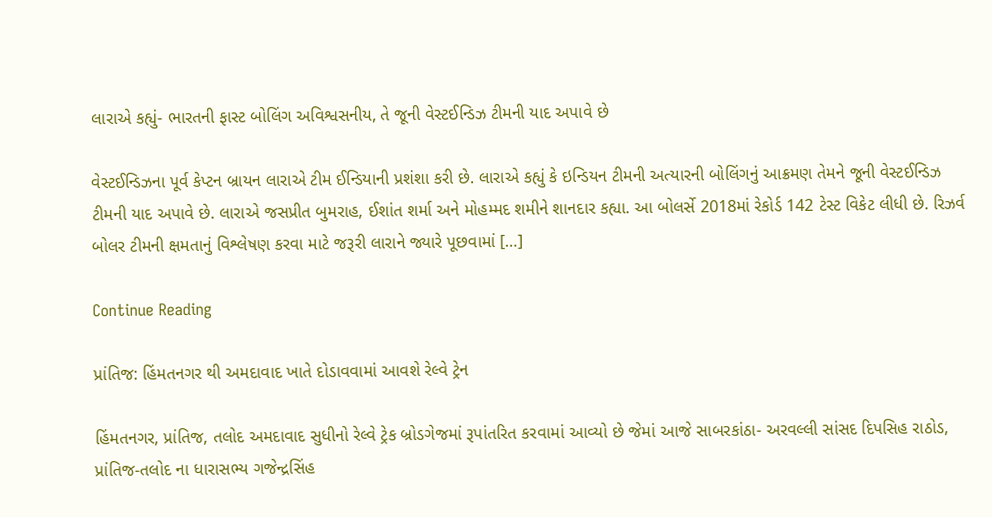લારાએ કહ્યું- ભારતની ફાસ્ટ બોલિંગ અવિશ્વસનીય, તે જૂની વેસ્ટઈન્ડિઝ ટીમની યાદ અપાવે છે

વેસ્ટઈન્ડિઝના પૂર્વ કેપ્ટન બ્રાયન લારાએ ટીમ ઈન્ડિયાની પ્રશંશા કરી છે. લારાએ કહ્યું કે ઇન્ડિયન ટીમની અત્યારની બોલિંગનું આક્રમણ તેમને જૂની વેસ્ટઈન્ડિઝ ટીમની યાદ અપાવે છે. લારાએ જસપ્રીત બુમરાહ, ઈશાંત શર્મા અને મોહમ્મદ શમીને શાનદાર કહ્યા. આ બોલર્સે 2018માં રેકોર્ડ 142 ટેસ્ટ વિકેટ લીધી છે. રિઝર્વ બોલર ટીમની ક્ષમતાનું વિશ્લેષણ કરવા માટે જરૂરી લારાને જ્યારે પૂછવામાં […]

Continue Reading

પ્રાંતિજ: હિંમતનગર થી અમદાવાદ ખાતે દોડાવવામાં આવશે રેલ્વે ટ્રેન

હિંમતનગર, પ્રાંતિજ, તલોદ અમદાવાદ સુધીનો રેલ્વે ટ્રેક બ્રોડગેજમાં રૂપાંતરિત કરવામાં આવ્યો છે જેમાં આજે સાબરકાંઠા- અરવલ્લી સાંસદ દિપસિહ રાઠોડ, પ્રાંતિજ-તલોદ ના ધારાસભ્ય ગજેન્દ્રસિંહ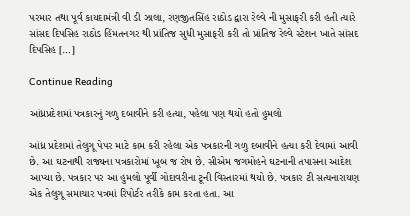પરમાર તથા પૂર્વ કાયદામંત્રી વી ડી ઝાલા, રણજીતસિંહ રાઠોડ દ્વારા રેલ્વે ની મુસાફરી કરી હતી ત્યારે સાંસદ દિપસિહ રાઠોડ હિંમતનગર થી પ્રાંતિજ સુધી મુસાફરી કરી તો પ્રાંતિજ રેલ્વે સ્ટેશન ખાતે સાંસદ દિપસિહ […]

Continue Reading

આંધ્રપ્રદેશમાં પત્રકારનું ગળુ દબાવીને કરી હત્યા, પહેલા પણ થયો હતો હુમલો

આંધ્ર પ્રદેશમાં તેલુગૂ પેપર માટે કામ કરી રહેલા એક પત્રકારની ગળુ દબાવીને હત્યા કરી દેવામાં આવી છે. આ ઘટનાથી રાજ્યના પત્રકારોમાં ખૂબ જ રોષ છે. સીએમ જગમોહને ઘટનાની તપાસના આદેશ આપ્યા છે. પત્રકાર પર આ હુમલો પૂર્વી ગોદાવરીના ટૂની વિસ્તારમાં થયો છે. પત્રકાર ટી સત્યનારાયણ એક તેલુગૂ સમાચાર પત્રમાં રિપોર્ટર તરીકે કામ કરતા હતા. આ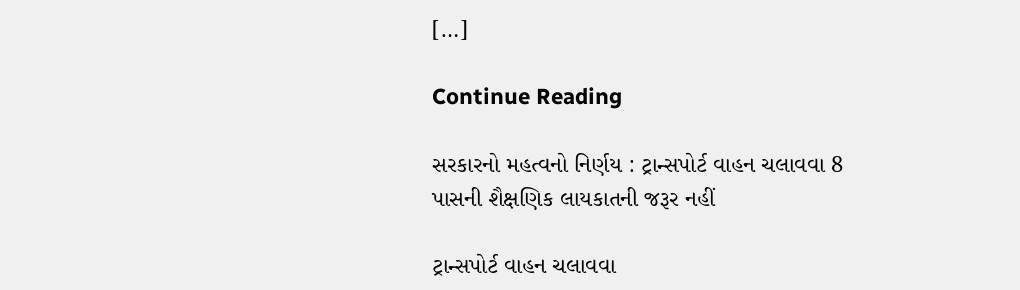[…]

Continue Reading

સરકારનો મહત્વનો નિર્ણય : ટ્રાન્સપોર્ટ વાહન ચલાવવા 8 પાસની શૈક્ષણિક લાયકાતની જરૂર નહીં

ટ્રાન્સપોર્ટ વાહન ચલાવવા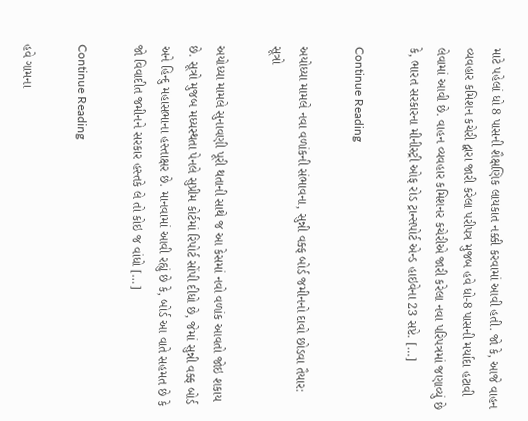માટે પહેલાં ધો 8 પાસની શૈક્ષણિક લાયકાત નક્કી કરવામાં આવી હતી. જો કે, આજે વાહન વ્યવહાર કમિશન કચેરી દ્વારા જારી કરેલા પરીપત્ર મુજબ હવે ધો-8 પાસની મર્યાદા હટાવી લેવામાં આવી છે. વાહન વ્યવહાર કમિશનર કચેરીએ જારી કરેલા નવા પરિપત્રમાં જણાવ્યું છે કે, ભારત સરકારના મીનીસ્ટ્રી ઓફ રોડ ટ્રાન્સપોર્ટ એન્ડ હાઇવેના 23 સપ્ટે. […]

Continue Reading

અયોધ્યા મામલે નવા વળાંકની સંભાવના, સુન્ની વક્ફ બોર્ડ જમીનનો દાવો છોડવા તૈયાર: સૂત્રો

અયોધ્યા મામલે સુનાવણી પૂરી થતાની સાથે જ આ કેસમાં નવો વળાંક આવતો જોઇ શકાય છે. સૂત્રો મુજબ મધ્યસ્થતા પેનલે સુપ્રીમ કોર્ટમાં રિપોર્ટ સોંપી દીધો છે, જેમાં સુન્ની વક્ફ બોર્ડ અને હિન્દુ મહાસભાના હસ્તાક્ષર છે. માનવામાં આવી રહ્યું છે કે, બોર્ડ આ વાતે સહમત છે કે જો વિવાદીત જમીનને સરકાર હસ્તકે લે તો કોઇ જ વાંધો […]

Continue Reading

હવે ગામના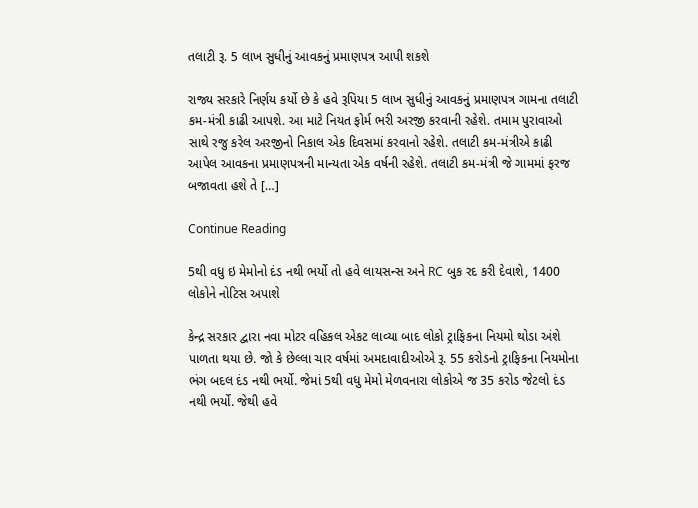તલાટી રૂ. 5 લાખ સુધીનું આવકનું પ્રમાણપત્ર આપી શકશે

રાજ્ય સરકારે નિર્ણય કર્યો છે કે હવે રૂપિયા 5 લાખ સુધીનું આવકનું પ્રમાણપત્ર ગામના તલાટી કમ-મંત્રી કાઢી આપશે. આ માટે નિયત ફોર્મ ભરી અરજી કરવાની રહેશે. તમામ પુરાવાઓ સાથે રજુ કરેલ અરજીનો નિકાલ એક દિવસમાં કરવાનો રહેશે. તલાટી કમ-મંત્રીએ કાઢી આપેલ આવકના પ્રમાણપત્રની માન્યતા એક વર્ષની રહેશે. તલાટી કમ-મંત્રી જે ગામમાં ફરજ બજાવતા હશે તે […]

Continue Reading

5થી વધુ ઇ મેમોનો દંડ નથી ભર્યો તો હવે લાયસન્સ અને RC બુક રદ કરી દેવાશે, 1400 લોકોને નોટિસ અપાશે

કેન્દ્ર સરકાર દ્વારા નવા મોટર વહિકલ એકટ લાવ્યા બાદ લોકો ટ્રાફિકના નિયમો થોડા અંશે પાળતા થયા છે. જો કે છેલ્લા ચાર વર્ષમાં અમદાવાદીઓએ રૂ. 55 કરોડનો ટ્રાફિકના નિયમોના ભંગ બદલ દંડ નથી ભર્યો. જેમાં 5થી વધુ મેમો મેળવનારા લોકોએ જ 35 કરોડ જેટલો દંડ નથી ભર્યો. જેથી હવે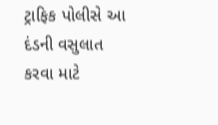ટ્રાફિક પોલીસે આ દંડની વસુલાત કરવા માટે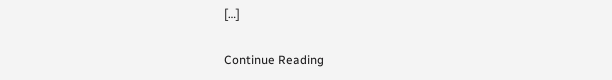[…]

Continue Reading